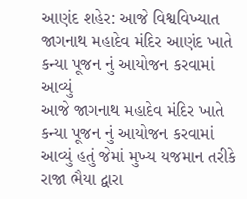આણંદ શહેર: આજે વિશ્વવિખ્યાત જાગનાથ મહાદેવ મંદિર આણંદ ખાતે કન્યા પૂજન નું આયોજન કરવામાં આવ્યું
આજે જાગનાથ મહાદેવ મંદિર ખાતે કન્યા પૂજન નું આયોજન કરવામાં આવ્યું હતું જેમાં મુખ્ય યજમાન તરીકે રાજા ભૈયા દ્વારા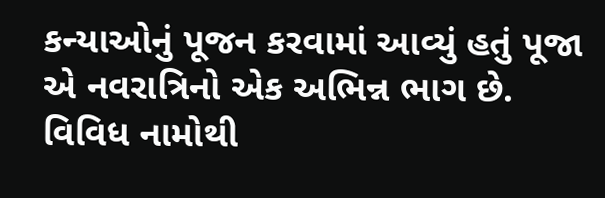કન્યાઓનું પૂજન કરવામાં આવ્યું હતું પૂજા એ નવરાત્રિનો એક અભિન્ન ભાગ છે. વિવિધ નામોથી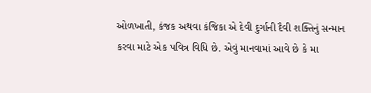ઓળખાતી, કંજક અથવા કંજિકા એ દેવી દુર્ગાની દૈવી શક્તિનું સન્માન કરવા માટે એક પવિત્ર વિધિ છે. એવું માનવામાં આવે છે કે મા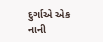દુર્ગાએ એક નાની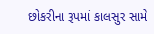છોકરીના રૂપમાં કાલસુર સામે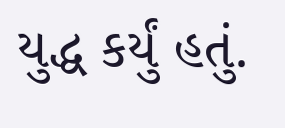યુદ્ધ કર્યું હતું.